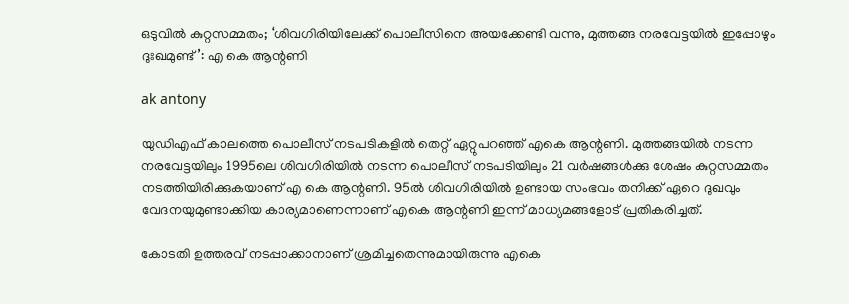ഒടുവില്‍ കുറ്റസമ്മതം; ‘ശിവഗിരിയിലേക്ക് പൊലീസിനെ അയക്കേണ്ടി വന്നു, മുത്തങ്ങ നരവേട്ടയില്‍ ഇപ്പോഴും ദുഃഖമുണ്ട്’: എ കെ ആന്റണി

ak antony

യുഡിഎഫ് കാലത്തെ പൊലീസ് നടപടികളില്‍ തെറ്റ് ഏറ്റുപറഞ്ഞ് എകെ ആന്റണി. മുത്തങ്ങയില്‍ നടന്ന നരവേട്ടയിലും 1995ലെ ശിവഗിരിയില്‍ നടന്ന പൊലീസ് നടപടിയിലും 21 വര്‍ഷങ്ങള്‍ക്കു ശേഷം കുറ്റസമ്മതം നടത്തിയിരിക്കുകയാണ് എ കെ ആന്റണി. 95ല്‍ ശിവഗിരിയില്‍ ഉണ്ടായ സംഭവം തനിക്ക് ഏറെ ദുഖവും വേദനയുമുണ്ടാക്കിയ കാര്യമാണെന്നാണ് എകെ ആന്റണി ഇന്ന് മാധ്യമങ്ങളോട് പ്രതികരിച്ചത്.

കോടതി ഉത്തരവ് നടപ്പാക്കാനാണ് ശ്രമിച്ചതെന്നുമായിരുന്നു എകെ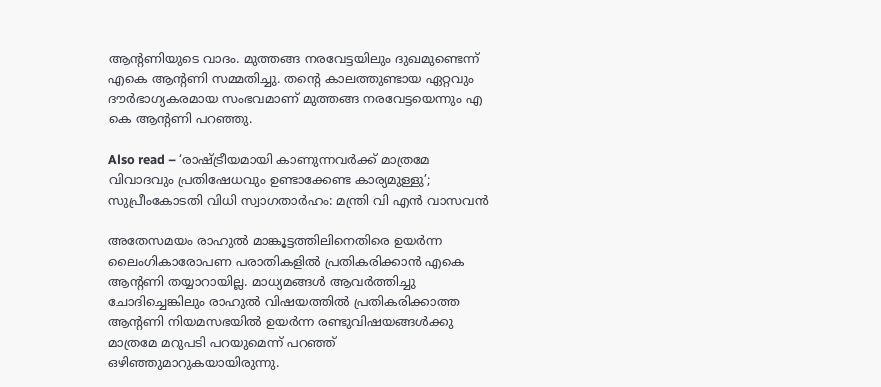ആന്റണിയുടെ വാദം. മുത്തങ്ങ നരവേട്ടയിലും ദുഖമുണ്ടെന്ന് എകെ ആന്റണി സമ്മതിച്ചു. തന്റെ കാലത്തുണ്ടായ ഏറ്റവും ദൗര്‍ഭാഗ്യകരമായ സംഭവമാണ് മുത്തങ്ങ നരവേട്ടയെന്നും എ കെ ആന്റണി പറഞ്ഞു.

Also read – ‘രാഷ്ട്രീയമായി കാണുന്നവര്‍ക്ക് മാത്രമേ വിവാദവും പ്രതിഷേധവും ഉണ്ടാക്കേണ്ട കാര്യമുള്ളു’; സുപ്രീംകോടതി വിധി സ്വാഗതാര്‍ഹം: മന്ത്രി വി എന്‍ വാസവന്‍

അതേസമയം രാഹുല്‍ മാങ്കൂട്ടത്തിലിനെതിരെ ഉയര്‍ന്ന ലൈംഗികാരോപണ പരാതികളില്‍ പ്രതികരിക്കാന്‍ എകെ ആന്റണി തയ്യാറായില്ല. മാധ്യമങ്ങള്‍ ആവര്‍ത്തിച്ചു ചോദിച്ചെങ്കിലും രാഹുല്‍ വിഷയത്തില്‍ പ്രതികരിക്കാത്ത ആന്റണി നിയമസഭയില്‍ ഉയര്‍ന്ന രണ്ടുവിഷയങ്ങള്‍ക്കു മാത്രമേ മറുപടി പറയുമെന്ന് പറഞ്ഞ് ഒഴിഞ്ഞുമാറുകയായിരുന്നു.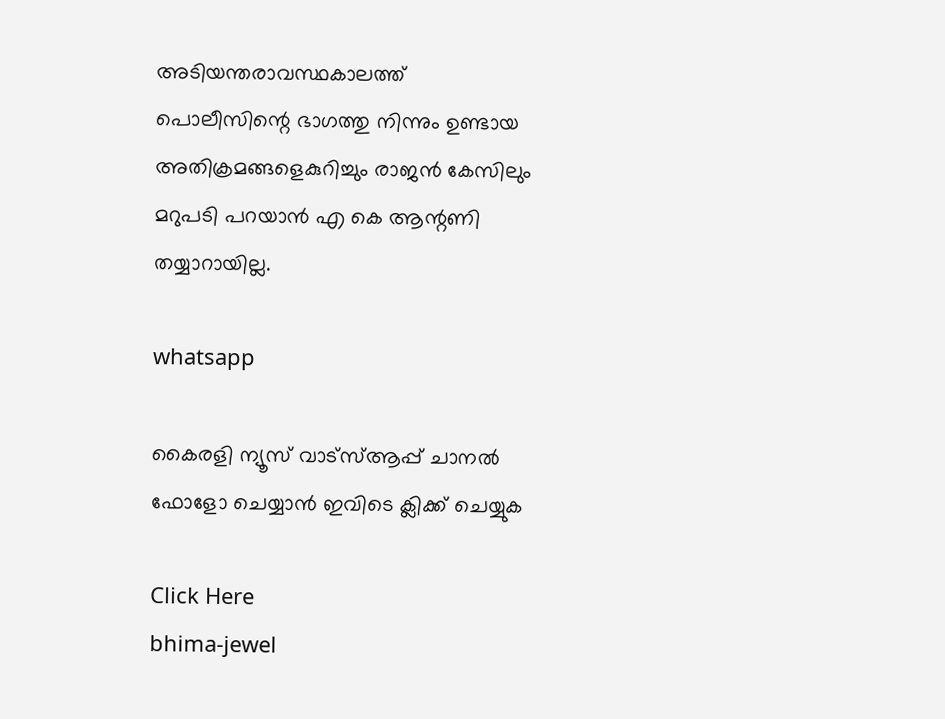അടിയന്തരാവസ്ഥകാലത്ത് പൊലീസിന്റെ ഭാഗത്തു നിന്നും ഉണ്ടായ അതിക്രമങ്ങളെകുറിച്ചും രാജന്‍ കേസിലും മറുപടി പറയാന്‍ എ കെ ആന്റണി തയ്യാറായില്ല.

whatsapp

കൈരളി ന്യൂസ് വാട്‌സ്ആപ്പ് ചാനല്‍ ഫോളോ ചെയ്യാന്‍ ഇവിടെ ക്ലിക്ക് ചെയ്യുക

Click Here
bhima-jewel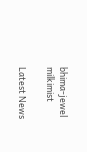bhima-jewel
milkimist

Latest News